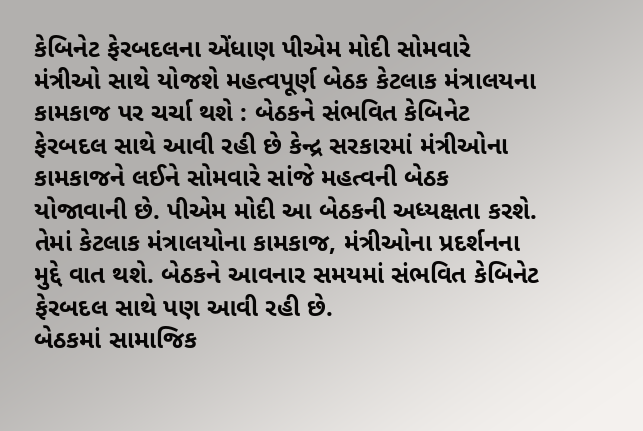કેબિનેટ ફેરબદલના એંધાણ પીએમ મોદી સોમવારે મંત્રીઓ સાથે યોજશે મહત્વપૂર્ણ બેઠક કેટલાક મંત્રાલયના કામકાજ પર ચર્ચા થશે : બેઠકને સંભવિત કેબિનેટ ફેરબદલ સાથે આવી રહી છે કેન્દ્ર સરકારમાં મંત્રીઓના કામકાજને લઈને સોમવારે સાંજે મહત્વની બેઠક યોજાવાની છે. પીએમ મોદી આ બેઠકની અધ્યક્ષતા કરશે. તેમાં કેટલાક મંત્રાલયોના કામકાજ, મંત્રીઓના પ્રદર્શનના મુદ્દે વાત થશે. બેઠકને આવનાર સમયમાં સંભવિત કેબિનેટ ફેરબદલ સાથે પણ આવી રહી છે.
બેઠકમાં સામાજિક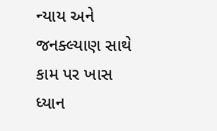ન્યાય અને જનક્લ્યાણ સાથે કામ પર ખાસ ધ્યાન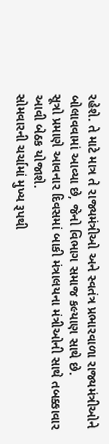રહેશે. તે માટે માત્ર તે રાજ્યમંત્રીઓ અને સ્વતંત્ર પ્રભારવાળા રાજ્યમંત્રીઓને બોલાવવામાં આવ્યા છે, જેનો વિભાગ સમાજ કલ્યાણ સાથે છે.
સૂત્રો પ્રમાણે આવનાર દિવસમાં બાકી મંત્રાલયના મંત્રીઓની સાથે તબક્કાવાર આવી બેઠક યોજાશે.
સોમવારની ચર્ચામાં મુખ્ય રૂપથી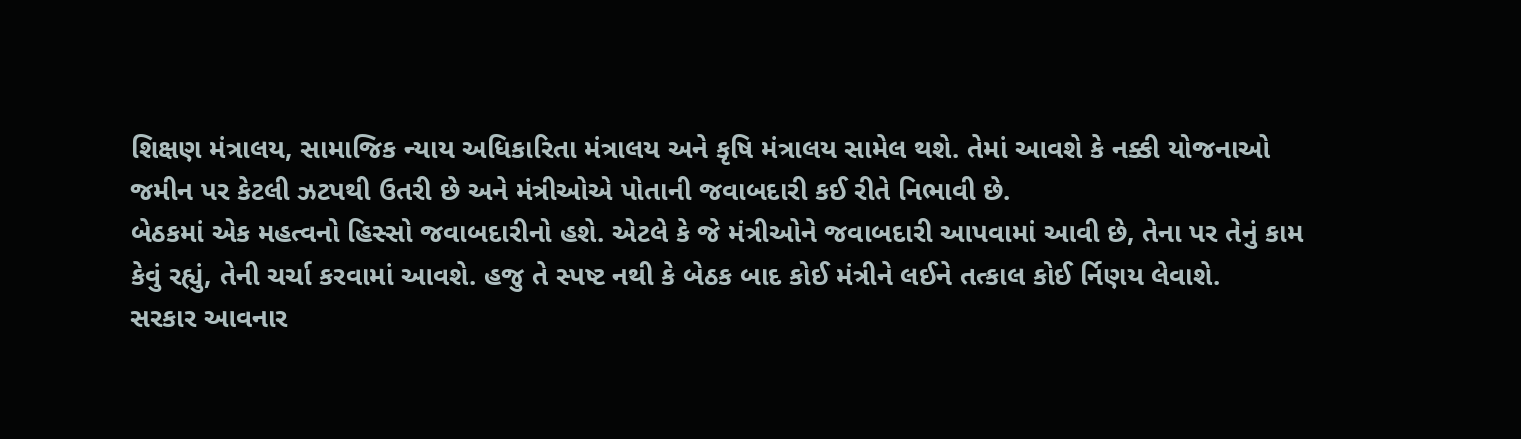શિક્ષણ મંત્રાલય, સામાજિક ન્યાય અધિકારિતા મંત્રાલય અને કૃષિ મંત્રાલય સામેલ થશે. તેમાં આવશે કે નક્કી યોજનાઓ જમીન પર કેટલી ઝટપથી ઉતરી છે અને મંત્રીઓએ પોતાની જવાબદારી કઈ રીતે નિભાવી છે.
બેઠકમાં એક મહત્વનો હિસ્સો જવાબદારીનો હશે. એટલે કે જે મંત્રીઓને જવાબદારી આપવામાં આવી છે, તેના પર તેનું કામ કેવું રહ્યું, તેની ચર્ચા કરવામાં આવશે. હજુ તે સ્પષ્ટ નથી કે બેઠક બાદ કોઈ મંત્રીને લઈને તત્કાલ કોઈ ર્નિણય લેવાશે.
સરકાર આવનાર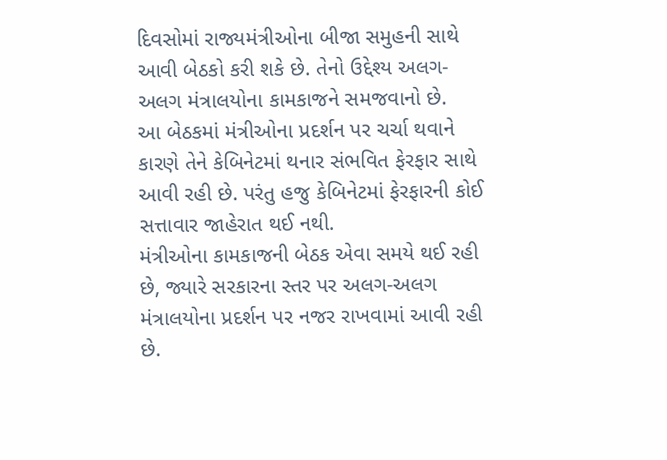દિવસોમાં રાજ્યમંત્રીઓના બીજા સમુહની સાથે આવી બેઠકો કરી શકે છે. તેનો ઉદ્દેશ્ય અલગ-અલગ મંત્રાલયોના કામકાજને સમજવાનો છે.
આ બેઠકમાં મંત્રીઓના પ્રદર્શન પર ચર્ચા થવાને કારણે તેને કેબિનેટમાં થનાર સંભવિત ફેરફાર સાથે આવી રહી છે. પરંતુ હજુ કેબિનેટમાં ફેરફારની કોઈ સત્તાવાર જાહેરાત થઈ નથી.
મંત્રીઓના કામકાજની બેઠક એવા સમયે થઈ રહી છે, જ્યારે સરકારના સ્તર પર અલગ-અલગ મંત્રાલયોના પ્રદર્શન પર નજર રાખવામાં આવી રહી છે.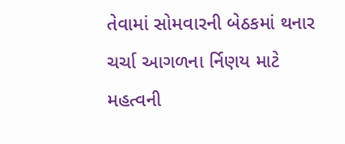તેવામાં સોમવારની બેઠકમાં થનાર ચર્ચા આગળના ર્નિણય માટે મહત્વની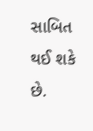સાબિત થઈ શકે છે.